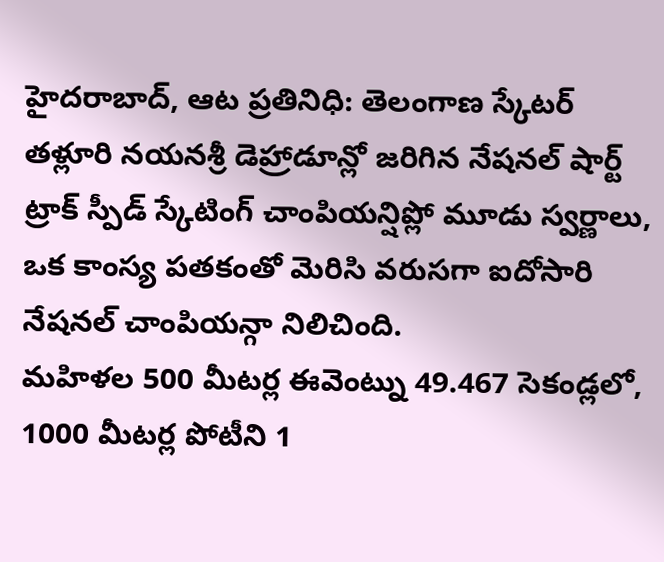హైదరాబాద్, ఆట ప్రతినిధి: తెలంగాణ స్కేటర్ తళ్లూరి నయనశ్రీ డెహ్రాడూన్లో జరిగిన నేషనల్ షార్ట్ ట్రాక్ స్పీడ్ స్కేటింగ్ చాంపియన్షిప్లో మూడు స్వర్ణాలు, ఒక కాంస్య పతకంతో మెరిసి వరుసగా ఐదోసారి నేషనల్ చాంపియన్గా నిలిచింది.
మహిళల 500 మీటర్ల ఈవెంట్ను 49.467 సెకండ్లలో, 1000 మీటర్ల పోటీని 1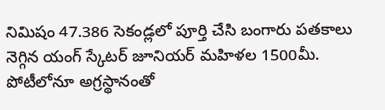నిమిషం 47.386 సెకండ్లలో పూర్తి చేసి బంగారు పతకాలు నెగ్గిన యంగ్ స్కేటర్ జూనియర్ మహిళల 1500మీ. పోటీలోనూ అగ్రస్థానంతో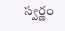స్వర్ణం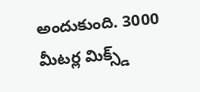అందుకుంది. 3000 మీటర్ల మిక్స్డ్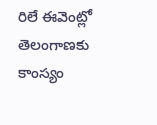రిలే ఈవెంట్లో తెలంగాణకు కాంస్యం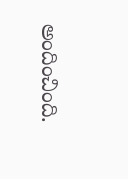అందించింది.